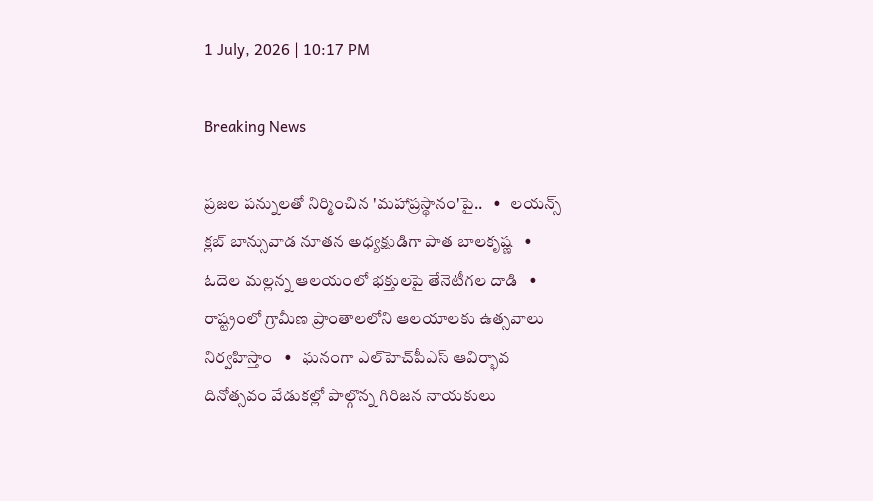1 July, 2026 | 10:17 PM

Breaking News

ప్రజల పన్నులతో నిర్మించిన 'మహాప్రస్థానం'పై..   •   లయన్స్ క్లబ్ బాన్సువాడ నూతన అధ్యక్షుడిగా పాత బాలకృష్ణ   •   ఓదెల మల్లన్న ఆలయంలో భక్తులపై తేనెటీగల దాడి   •   రాష్ట్రంలో గ్రామీణ ప్రాంతాలలోని ఆలయాలకు ఉత్సవాలు నిర్వహిస్తాం   •   ఘనంగా ఎల్‌హెచ్‌పీఎస్ ఆవిర్భావ దినోత్సవం వేడుకల్లో పాల్గొన్న గిరిజన నాయకులు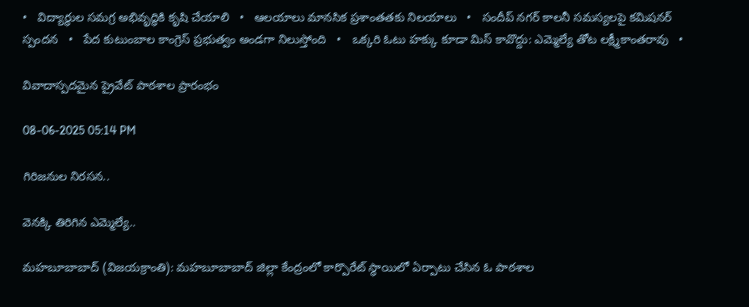•   విద్యార్థుల సమగ్ర అభివృద్ధికి కృషి చేయాలి   •   ఆలయాలు మానసిక ప్రశాంతతకు నిలయాలు   •   సందీప్ నగర్ కాలనీ సమస్యలపై కమిషనర్ స్పందన   •   పేద కుటుంబాల కాంగ్రెస్ ప్రభుత్వం అండగా నిలుస్తోంది   •   ఒక్కరి ఓటు హక్కు కూడా మిస్ కావొద్దు: ఎమ్మెల్యే తోట లక్ష్మీకాంతరావు   •

వివాదాస్పదమైన ప్రైవేట్ పాఠశాల ప్రారంభం

08-06-2025 05:14 PM

గిరిజనుల నిరసన..

వెనక్కి తిరిగిన ఎమ్మెల్యే..

మహబూబాబాద్ (విజయక్రాంతి): మహబూబాబాద్ జిల్లా కేంద్రంలో కార్పొరేట్ స్థాయిలో ఏర్పాటు చేసిన ఓ పాఠశాల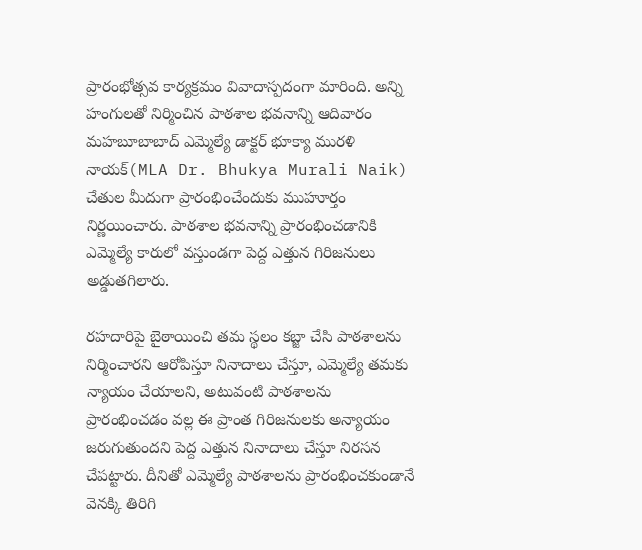ప్రారంభోత్సవ కార్యక్రమం వివాదాస్పదంగా మారింది. అన్ని హంగులతో నిర్మించిన పాఠశాల భవనాన్ని ఆదివారం మహబూబాబాద్ ఎమ్మెల్యే డాక్టర్ భూక్యా మురళి నాయక్(MLA Dr. Bhukya Murali Naik) చేతుల మీదుగా ప్రారంభించేందుకు ముహూర్తం నిర్ణయించారు. పాఠశాల భవనాన్ని ప్రారంభించడానికి ఎమ్మెల్యే కారులో వస్తుండగా పెద్ద ఎత్తున గిరిజనులు అడ్డుతగిలారు.

రహదారిపై బైఠాయించి తమ స్థలం కబ్జా చేసి పాఠశాలను నిర్మించారని ఆరోపిస్తూ నినాదాలు చేస్తూ, ఎమ్మెల్యే తమకు న్యాయం చేయాలని, అటువంటి పాఠశాలను ప్రారంభించడం వల్ల ఈ ప్రాంత గిరిజనులకు అన్యాయం జరుగుతుందని పెద్ద ఎత్తున నినాదాలు చేస్తూ నిరసన చేపట్టారు. దీనితో ఎమ్మెల్యే పాఠశాలను ప్రారంభించకుండానే వెనక్కి తిరిగి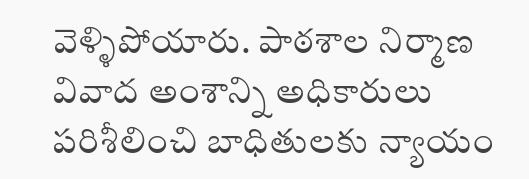వెళ్ళిపోయారు. పాఠశాల నిర్మాణ వివాద అంశాన్ని అధికారులు పరిశీలించి బాధితులకు న్యాయం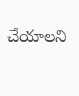చేయాలని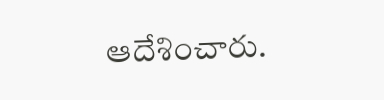ఆదేశించారు.